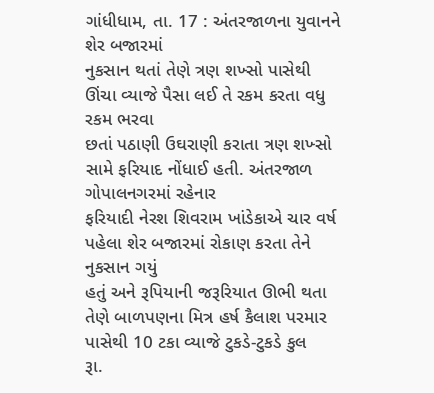ગાંધીધામ, તા. 17 : અંતરજાળના યુવાનને શેર બજારમાં
નુકસાન થતાં તેણે ત્રણ શખ્સો પાસેથી ઊંચા વ્યાજે પૈસા લઈ તે રકમ કરતા વધુ રકમ ભરવા
છતાં પઠાણી ઉઘરાણી કરાતા ત્રણ શખ્સો સામે ફરિયાદ નોંધાઈ હતી. અંતરજાળ ગોપાલનગરમાં રહેનાર
ફરિયાદી નેરશ શિવરામ ખાંડેકાએ ચાર વર્ષ પહેલા શેર બજારમાં રોકાણ કરતા તેને નુકસાન ગયું
હતું અને રૂપિયાની જરૂરિયાત ઊભી થતા તેણે બાળપણના મિત્ર હર્ષ કૈલાશ પરમાર પાસેથી 10 ટકા વ્યાજે ટુકડે-ટુકડે કુલ
રૂા.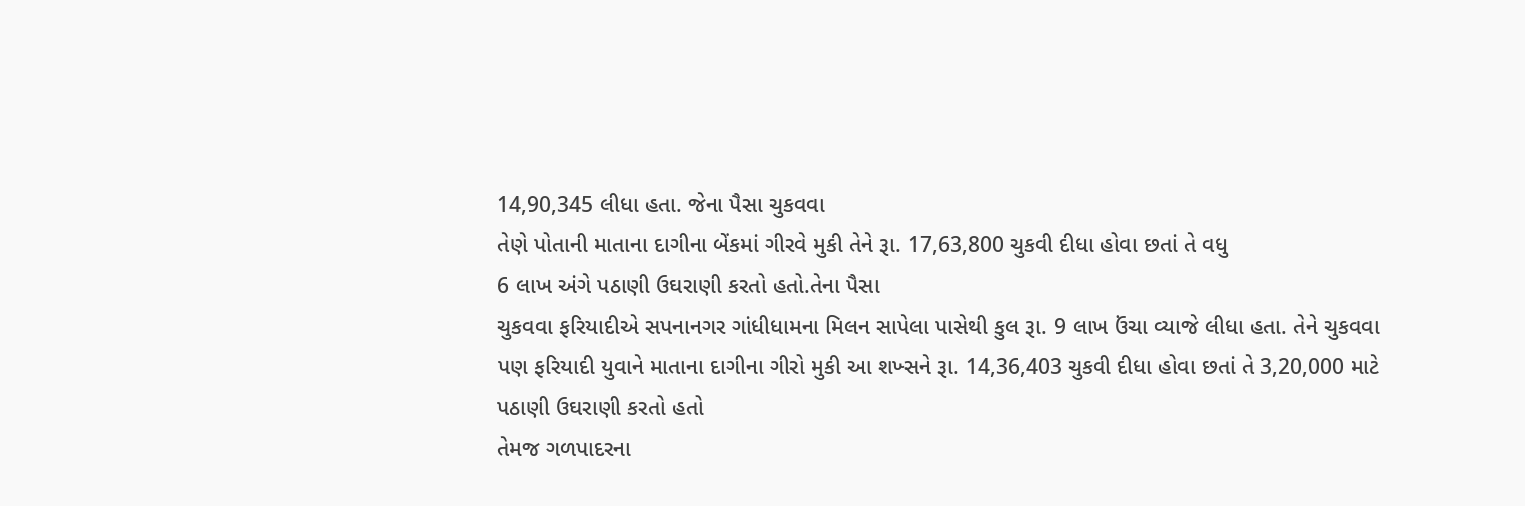14,90,345 લીધા હતા. જેના પૈસા ચુકવવા
તેણે પોતાની માતાના દાગીના બેંકમાં ગીરવે મુકી તેને રૂા. 17,63,800 ચુકવી દીધા હોવા છતાં તે વધુ
6 લાખ અંગે પઠાણી ઉઘરાણી કરતો હતો.તેના પૈસા
ચુકવવા ફરિયાદીએ સપનાનગર ગાંધીધામના મિલન સાપેલા પાસેથી કુલ રૂા. 9 લાખ ઉંચા વ્યાજે લીધા હતા. તેને ચુકવવા
પણ ફરિયાદી યુવાને માતાના દાગીના ગીરો મુકી આ શખ્સને રૂા. 14,36,403 ચુકવી દીધા હોવા છતાં તે 3,20,000 માટે પઠાણી ઉઘરાણી કરતો હતો
તેમજ ગળપાદરના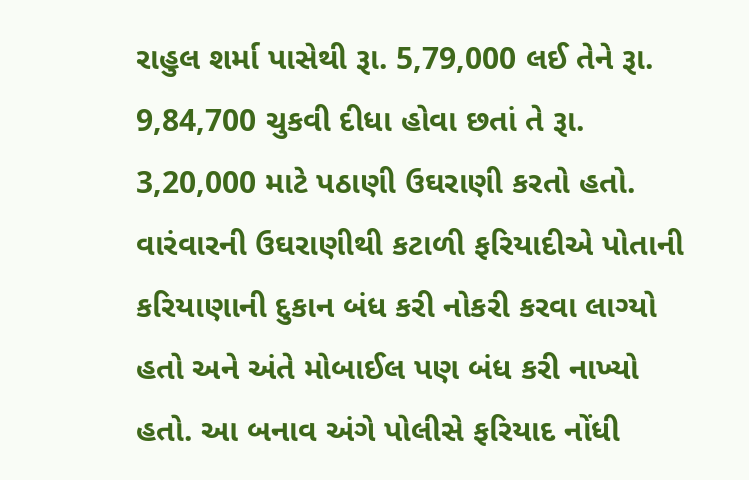રાહુલ શર્મા પાસેથી રૂા. 5,79,000 લઈ તેને રૂા. 9,84,700 ચુકવી દીધા હોવા છતાં તે રૂા. 3,20,000 માટે પઠાણી ઉઘરાણી કરતો હતો.
વારંવારની ઉઘરાણીથી કટાળી ફરિયાદીએ પોતાની કરિયાણાની દુકાન બંધ કરી નોકરી કરવા લાગ્યો
હતો અને અંતે મોબાઈલ પણ બંધ કરી નાખ્યો હતો. આ બનાવ અંગે પોલીસે ફરિયાદ નોંધી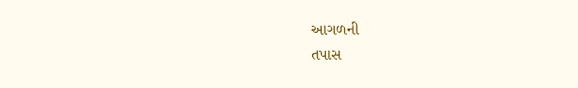આગળની
તપાસ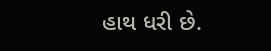હાથ ધરી છે.